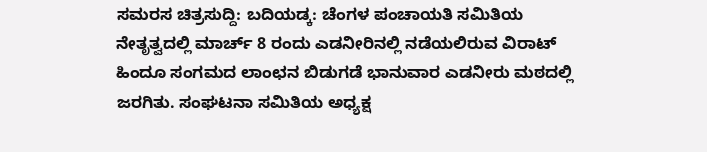ಸಮರಸ ಚಿತ್ರಸುದ್ದಿ: ಬದಿಯಡ್ಕ: ಚೆಂಗಳ ಪಂಚಾಯತಿ ಸಮಿತಿಯ ನೇತೃತ್ವದಲ್ಲಿ ಮಾರ್ಚ್ 8 ರಂದು ಎಡನೀರಿನಲ್ಲಿ ನಡೆಯಲಿರುವ ವಿರಾಟ್ ಹಿಂದೂ ಸಂಗಮದ ಲಾಂಛನ ಬಿಡುಗಡೆ ಭಾನುವಾರ ಎಡನೀರು ಮಠದಲ್ಲಿ ಜರಗಿತು. ಸಂಘಟನಾ ಸಮಿತಿಯ ಅಧ್ಯಕ್ಷ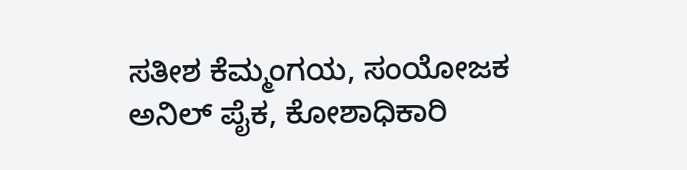ಸತೀಶ ಕೆಮ್ಮಂಗಯ, ಸಂಯೋಜಕ ಅನಿಲ್ ಪೈಕ, ಕೋಶಾಧಿಕಾರಿ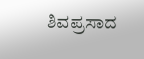ಶಿವಪ್ರಸಾದ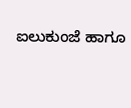ಐಲುಕುಂಜೆ ಹಾಗೂ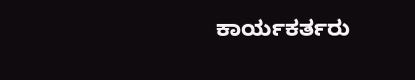ಕಾರ್ಯಕರ್ತರು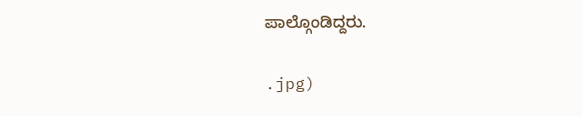ಪಾಲ್ಗೊಂಡಿದ್ದರು.

.jpg)